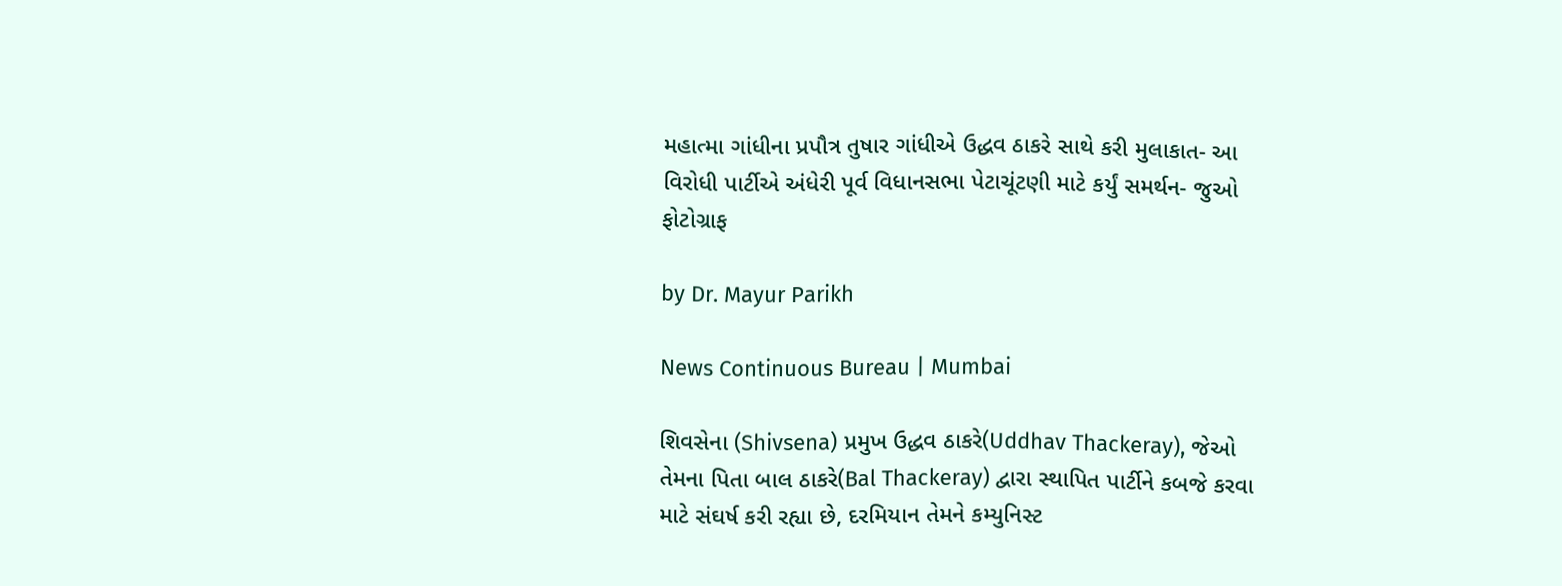મહાત્મા ગાંધીના પ્રપૌત્ર તુષાર ગાંધીએ ઉદ્ધવ ઠાકરે સાથે કરી મુલાકાત- આ વિરોધી પાર્ટીએ અંધેરી પૂર્વ વિધાનસભા પેટાચૂંટણી માટે કર્યું સમર્થન- જુઓ ફોટોગ્રાફ

by Dr. Mayur Parikh

News Continuous Bureau | Mumbai

શિવસેના (Shivsena) પ્રમુખ ઉદ્ધવ ઠાકરે(Uddhav Thackeray), જેઓ તેમના પિતા બાલ ઠાકરે(Bal Thackeray) દ્વારા સ્થાપિત પાર્ટીને કબજે કરવા માટે સંઘર્ષ કરી રહ્યા છે, દરમિયાન તેમને કમ્યુનિસ્ટ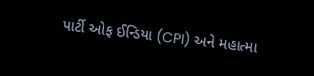પાર્ટી ઓફ ઈન્ડિયા (CPI) અને મહાત્મા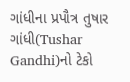ગાંધીના પ્રપૌત્ર તુષાર ગાંધી(Tushar Gandhi)નો ટેકો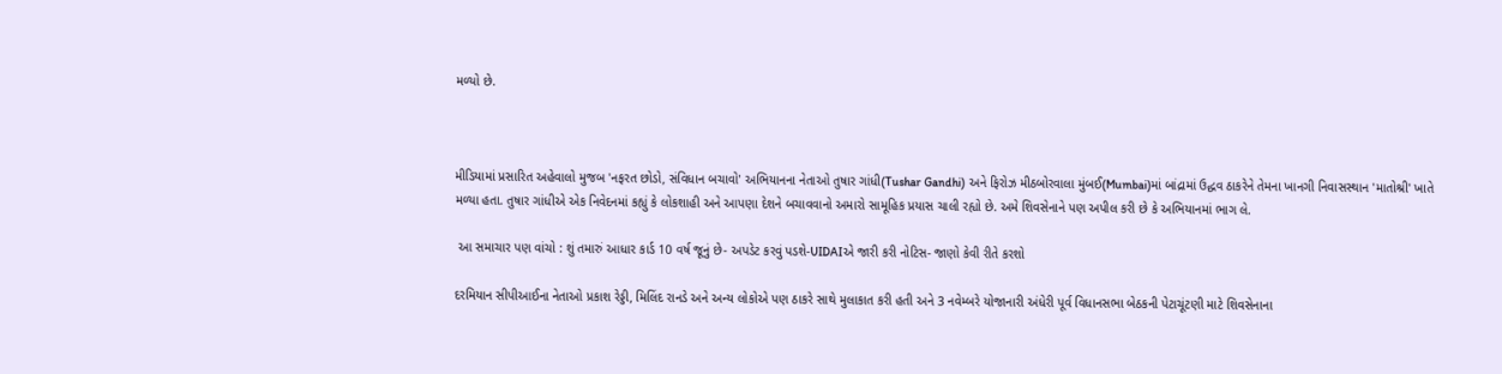મળ્યો છે.



મીડિયામાં પ્રસારિત અહેવાલો મુજબ 'નફરત છોડો, સંવિધાન બચાવો' અભિયાનના નેતાઓ તુષાર ગાંધી(Tushar Gandhi) અને ફિરોઝ મીઠબોરવાલા મુંબઈ(Mumbai)માં બાંદ્રામાં ઉદ્ધવ ઠાકરેને તેમના ખાનગી નિવાસસ્થાન 'માતોશ્રી' ખાતે મળ્યા હતા. તુષાર ગાંધીએ એક નિવેદનમાં કહ્યું કે લોકશાહી અને આપણા દેશને બચાવવાનો અમારો સામૂહિક પ્રયાસ ચાલી રહ્યો છે. અમે શિવસેનાને પણ અપીલ કરી છે કે અભિયાનમાં ભાગ લે.

 આ સમાચાર પણ વાંચો : શું તમારું આધાર કાર્ડ 10 વર્ષ જૂનું છે- અપડેટ કરવું પડશે-UIDAIએ જારી કરી નોટિસ- જાણો કેવી રીતે કરશો

દરમિયાન સીપીઆઈના નેતાઓ પ્રકાશ રેડ્ડી, મિલિંદ રાનડે અને અન્ય લોકોએ પણ ઠાકરે સાથે મુલાકાત કરી હતી અને 3 નવેમ્બરે યોજાનારી અંધેરી પૂર્વ વિધાનસભા બેઠકની પેટાચૂંટણી માટે શિવસેનાના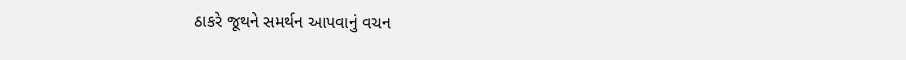ઠાકરે જૂથને સમર્થન આપવાનું વચન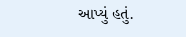આપ્યું હતું.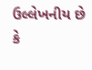ઉલ્લેખનીય છે કે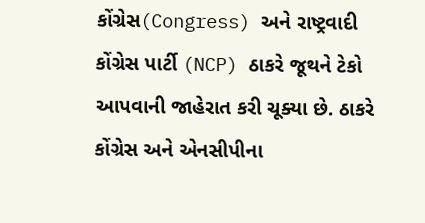કોંગ્રેસ(Congress) અને રાષ્ટ્રવાદી કોંગ્રેસ પાર્ટી (NCP) ઠાકરે જૂથને ટેકો આપવાની જાહેરાત કરી ચૂક્યા છે. ઠાકરે કોંગ્રેસ અને એનસીપીના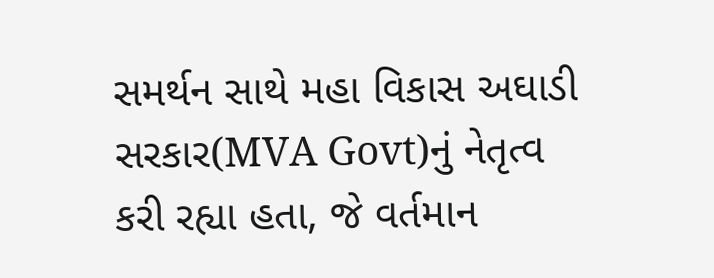સમર્થન સાથે મહા વિકાસ અઘાડી સરકાર(MVA Govt)નું નેતૃત્વ કરી રહ્યા હતા, જે વર્તમાન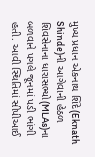મુખ્ય પ્રધાન એકનાથ શિંદે(Eknath Shinde)ની આગેવાની હેઠળ શિવસેનાના ધારાસભ્યો(MLAs)ના બળવાને પગલે જૂનમાં પડી ભાંગી હતી. આવી સ્થિતિમાં સીપીઆઈ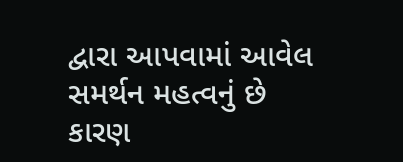દ્વારા આપવામાં આવેલ સમર્થન મહત્વનું છે કારણ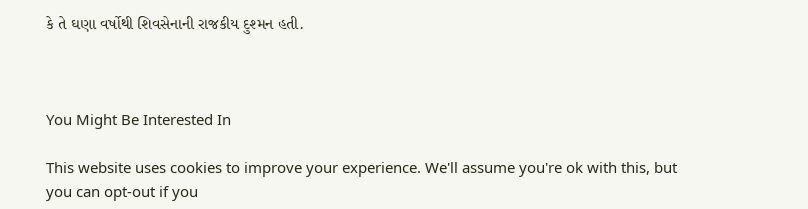કે તે ઘણા વર્ષોથી શિવસેનાની રાજકીય દુશ્મન હતી.



You Might Be Interested In

This website uses cookies to improve your experience. We'll assume you're ok with this, but you can opt-out if you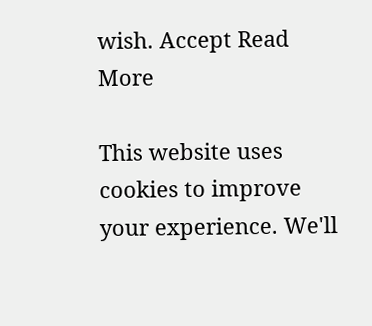wish. Accept Read More

This website uses cookies to improve your experience. We'll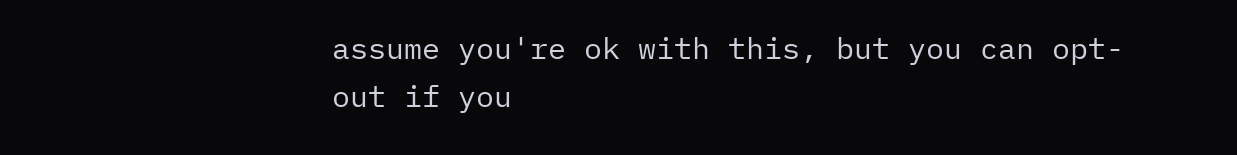assume you're ok with this, but you can opt-out if you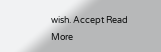wish. Accept Read More